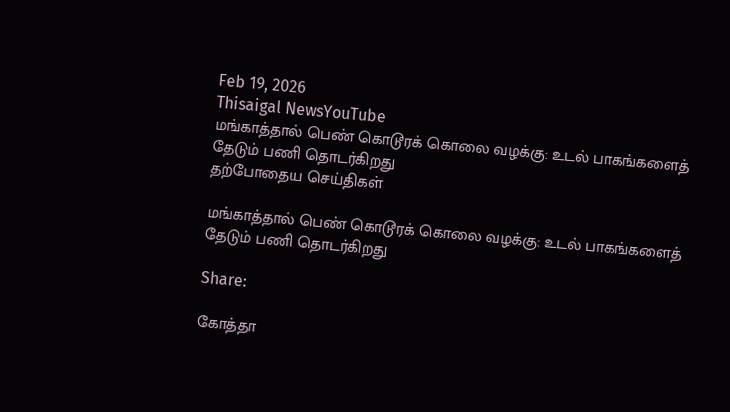Feb 19, 2026
Thisaigal NewsYouTube
மங்காத்தால் பெண் கொடூரக் கொலை வழக்கு: உடல் பாகங்களைத் தேடும் பணி தொடர்கிறது
தற்போதைய செய்திகள்

மங்காத்தால் பெண் கொடூரக் கொலை வழக்கு: உடல் பாகங்களைத் தேடும் பணி தொடர்கிறது

Share:

கோத்தா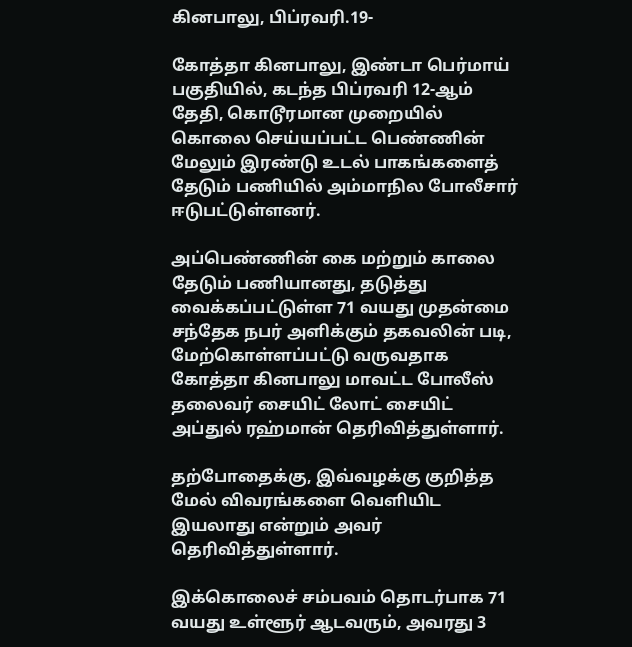கினபாலு, பிப்ரவரி.19-

கோத்தா கினபாலு, இண்டா பெர்மாய் பகுதியில், கடந்த பிப்ரவரி 12-ஆம் தேதி, கொடூரமான முறையில் கொலை செய்யப்பட்ட பெண்ணின் மேலும் இரண்டு உடல் பாகங்களைத் தேடும் பணியில் அம்மாநில போலீசார் ஈடுபட்டுள்ளனர்.

அப்பெண்ணின் கை மற்றும் காலை தேடும் பணியானது, தடுத்து வைக்கப்பட்டுள்ள 71 வயது முதன்மை சந்தேக நபர் அளிக்கும் தகவலின் படி, மேற்கொள்ளப்பட்டு வருவதாக கோத்தா கினபாலு மாவட்ட போலீஸ் தலைவர் சையிட் லோட் சையிட் அப்துல் ரஹ்மான் தெரிவித்துள்ளார்.

தற்போதைக்கு, இவ்வழக்கு குறித்த மேல் விவரங்களை வெளியிட இயலாது என்றும் அவர் தெரிவித்துள்ளார்.

இக்கொலைச் சம்பவம் தொடர்பாக 71 வயது உள்ளூர் ஆடவரும், அவரது 3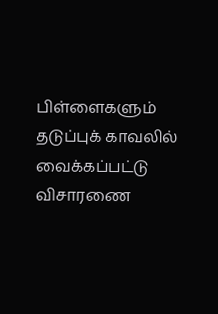பிள்ளைகளும் தடுப்புக் காவலில் வைக்கப்பட்டு விசாரணை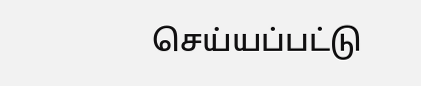செய்யப்பட்டு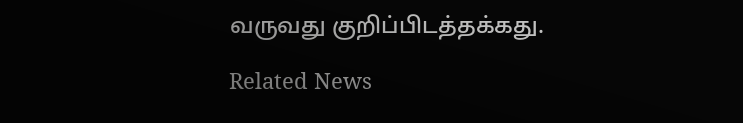வருவது குறிப்பிடத்தக்கது.

Related News